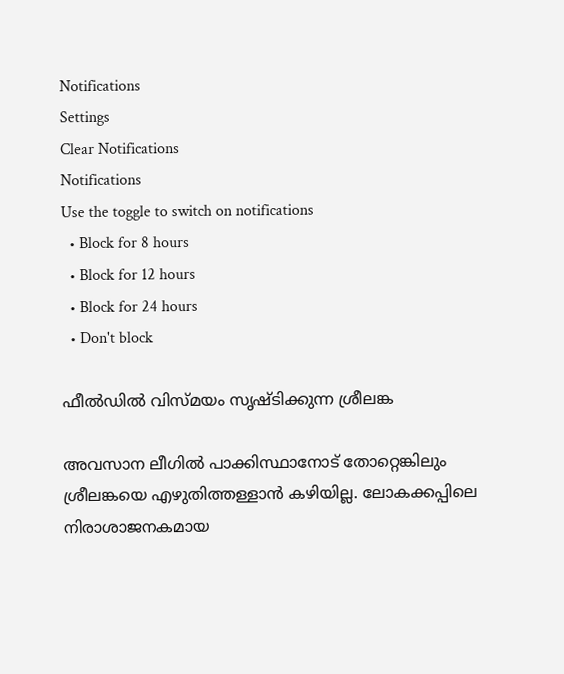Notifications
Settings
Clear Notifications
Notifications
Use the toggle to switch on notifications
  • Block for 8 hours
  • Block for 12 hours
  • Block for 24 hours
  • Don't block

ഫീല്‍ഡില്‍ വിസ്മയം സൃഷ്ടിക്കുന്ന ശ്രീലങ്ക

അവസാന ലീഗില്‍ പാക്കിസ്ഥാനോട് തോറ്റെങ്കിലും ശ്രീലങ്കയെ എഴുതിത്തള്ളാന്‍ കഴിയില്ല. ലോകക്കപ്പിലെ നിരാശാജനകമായ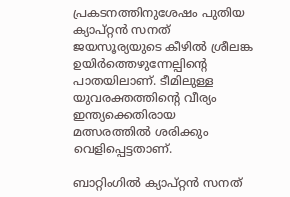പ്രകടനത്തിനുശേഷം പുതിയ ക്യാപ്റ്റന്‍ സനത് ജയസൂര്യയുടെ കീഴില്‍ ശ്രീലങ്ക ഉയിര്‍ത്തെഴുന്നേല്പിന്റെ പാതയിലാണ്. ടീമിലുള്ള യുവരക്തത്തിന്റെ വീര്യം ഇന്ത്യക്കെതിരായ മത്സരത്തില്‍ ശരിക്കും വെളിപ്പെട്ടതാണ്.

ബാറ്റിംഗില്‍ ക്യാപ്റ്റന്‍ സനത്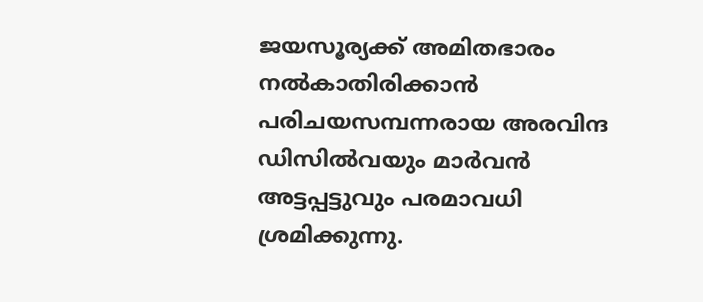ജയസൂര്യക്ക് അമിതഭാരം നല്‍കാതിരിക്കാന്‍ പരിചയസമ്പന്നരായ അരവിന്ദ ഡിസില്‍വയും മാര്‍വന്‍ അട്ടപ്പട്ടുവും പരമാവധി ശ്രമിക്കുന്നു.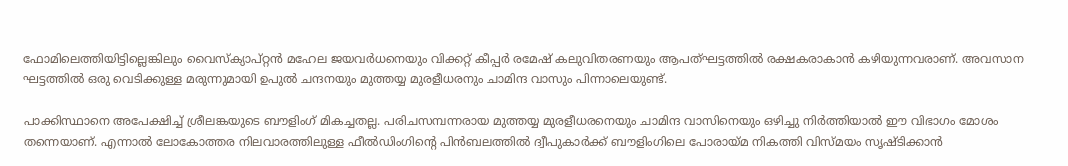ഫോമിലെത്തിയിട്ടില്ലെങ്കിലും വൈസ്ക്യാപ്റ്റന്‍ മഹേല ജയവര്‍ധനെയും വിക്കറ്റ് കീപ്പര്‍ രമേഷ് കലുവിതരണയും ആപത്ഘട്ടത്തില്‍ രക്ഷകരാകാന്‍ കഴിയുന്നവരാണ്. അവസാന ഘട്ടത്തില്‍ ഒരു വെടിക്കുള്ള മരുന്നുമായി ഉപുല്‍ ചന്ദനയും മുത്തയ്യ മുരളീധരനും ചാമിന്ദ വാസും പിന്നാലെയുണ്ട്.

പാക്കിസ്ഥാനെ അപേക്ഷിച്ച് ശ്രീലങ്കയുടെ ബൗളിംഗ് മികച്ചതല്ല. പരിചസമ്പന്നരായ മുത്തയ്യ മുരളീധരനെയും ചാമിന്ദ വാസിനെയും ഒഴിച്ചു നിര്‍ത്തിയാല്‍ ഈ വിഭാഗം മോശം തന്നെയാണ്. എന്നാല്‍ ലോകോത്തര നിലവാരത്തിലുള്ള ഫീല്‍ഡിംഗിന്റെ പിന്‍ബലത്തില്‍ ദ്വീപുകാര്‍ക്ക് ബൗളിംഗിലെ പോരായ്മ നികത്തി വിസ്മയം സൃഷ്ടിക്കാന്‍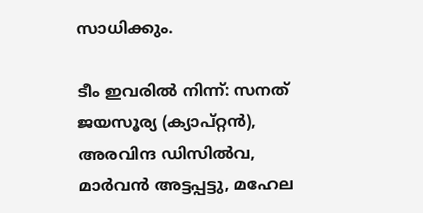സാധിക്കും.

ടീം ഇവരില്‍ നിന്ന്: സനത് ജയസൂര്യ (ക്യാപ്റ്റന്‍), അരവിന്ദ ഡിസില്‍വ, മാര്‍വന്‍ അട്ടപ്പട്ടു, മഹേല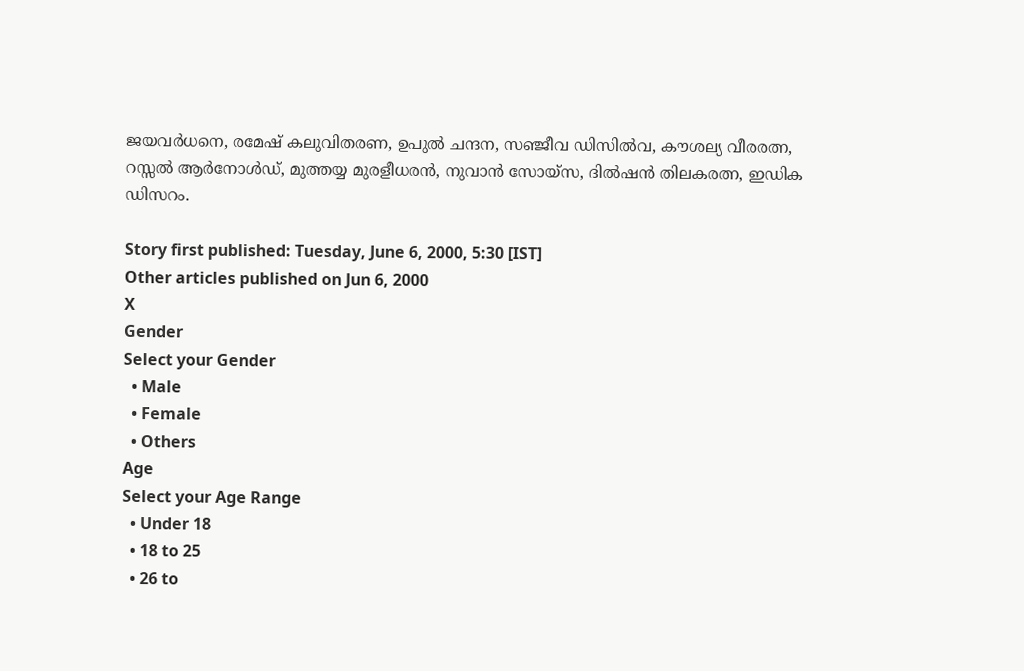ജയവര്‍ധനെ, രമേഷ് കലുവിതരണ, ഉപുല്‍ ചന്ദന, സഞ്ജീവ ഡിസില്‍വ, കൗശല്യ വീരരത്ന, റസ്സല്‍ ആര്‍നോള്‍ഡ്, മുത്തയ്യ മുരളീധരന്‍, നുവാന്‍ സോയ്സ, ദില്‍ഷന്‍ തിലകരത്ന, ഇഡിക ഡിസറം.

Story first published: Tuesday, June 6, 2000, 5:30 [IST]
Other articles published on Jun 6, 2000
X
Gender
Select your Gender
  • Male
  • Female
  • Others
Age
Select your Age Range
  • Under 18
  • 18 to 25
  • 26 to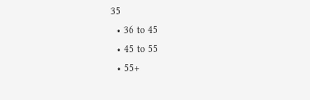35
  • 36 to 45
  • 45 to 55
  • 55+